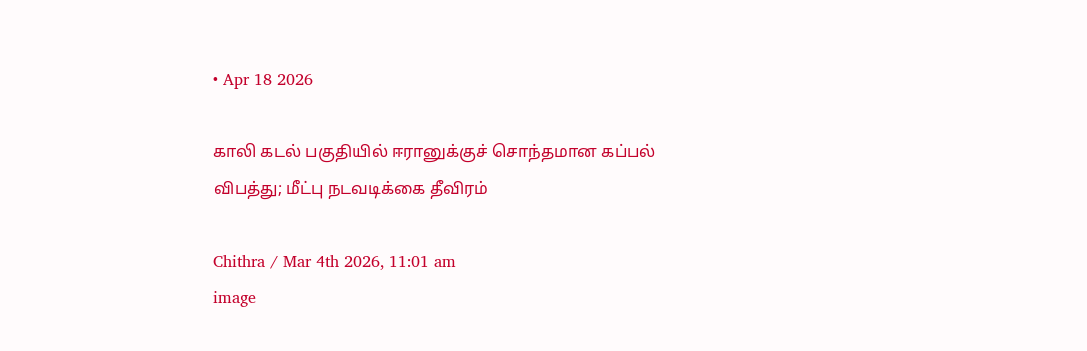• Apr 18 2026

காலி கடல் பகுதியில் ஈரானுக்குச் சொந்தமான கப்பல் விபத்து; மீட்பு நடவடிக்கை தீவிரம்

Chithra / Mar 4th 2026, 11:01 am
image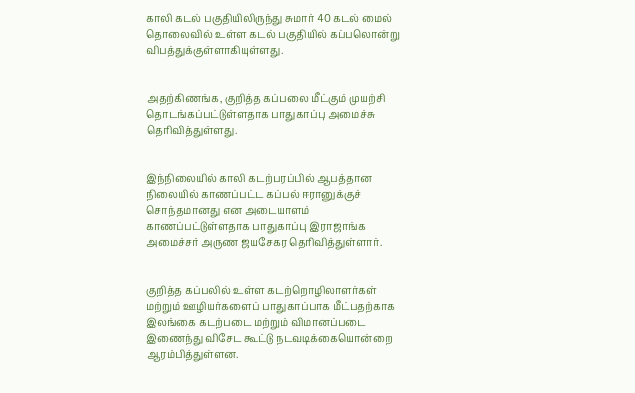காலி கடல் பகுதியிலிருந்து சுமார் 40 கடல் மைல் தொலைவில் உள்ள கடல் பகுதியில் கப்பலொன்று விபத்துக்குள்ளாகியுள்ளது.


அதற்கிணங்க, குறித்த கப்பலை மீட்கும் முயற்சி தொடங்கப்பட்டுள்ளதாக பாதுகாப்பு அமைச்சு தெரிவித்துள்ளது.


இந்நிலையில் காலி கடற்பரப்பில் ஆபத்தான நிலையில் காணப்பட்ட கப்பல் ஈரானுக்குச் சொந்தமானது என அடையாளம் காணப்பட்டுள்ளதாக பாதுகாப்பு இராஜாங்க அமைச்சர் அருண ஜயசேகர தெரிவித்துள்ளார்.


குறித்த கப்பலில் உள்ள கடற்றொழிலாளர்கள் மற்றும் ஊழியர்களைப் பாதுகாப்பாக மீட்பதற்காக இலங்கை கடற்படை மற்றும் விமானப்படை இணைந்து விசேட கூட்டு நடவடிக்கையொன்றை ஆரம்பித்துள்ளன.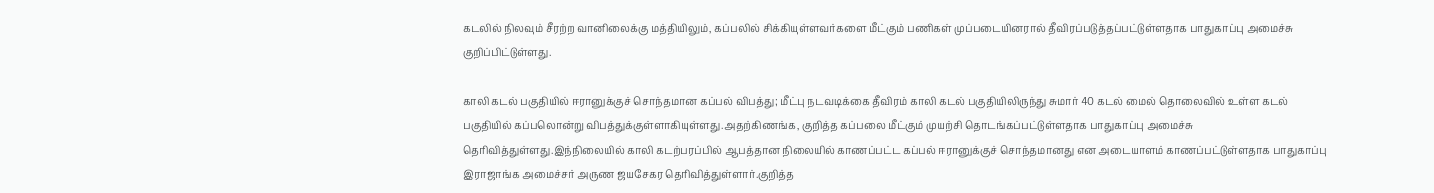கடலில் நிலவும் சீரற்ற வானிலைக்கு மத்தியிலும், கப்பலில் சிக்கியுள்ளவர்களை மீட்கும் பணிகள் முப்படையினரால் தீவிரப்படுத்தப்பட்டுள்ளதாக பாதுகாப்பு அமைச்சு குறிப்பிட்டுள்ளது.

காலி கடல் பகுதியில் ஈரானுக்குச் சொந்தமான கப்பல் விபத்து; மீட்பு நடவடிக்கை தீவிரம் காலி கடல் பகுதியிலிருந்து சுமார் 40 கடல் மைல் தொலைவில் உள்ள கடல் பகுதியில் கப்பலொன்று விபத்துக்குள்ளாகியுள்ளது.அதற்கிணங்க, குறித்த கப்பலை மீட்கும் முயற்சி தொடங்கப்பட்டுள்ளதாக பாதுகாப்பு அமைச்சு தெரிவித்துள்ளது.இந்நிலையில் காலி கடற்பரப்பில் ஆபத்தான நிலையில் காணப்பட்ட கப்பல் ஈரானுக்குச் சொந்தமானது என அடையாளம் காணப்பட்டுள்ளதாக பாதுகாப்பு இராஜாங்க அமைச்சர் அருண ஜயசேகர தெரிவித்துள்ளார்.குறித்த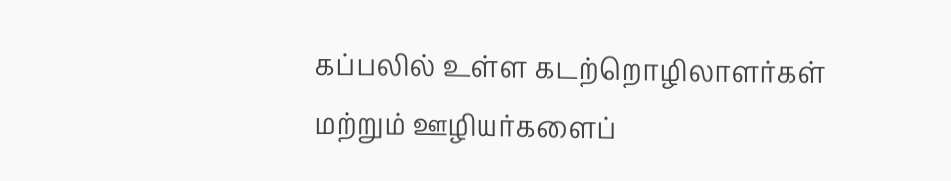கப்பலில் உள்ள கடற்றொழிலாளர்கள் மற்றும் ஊழியர்களைப்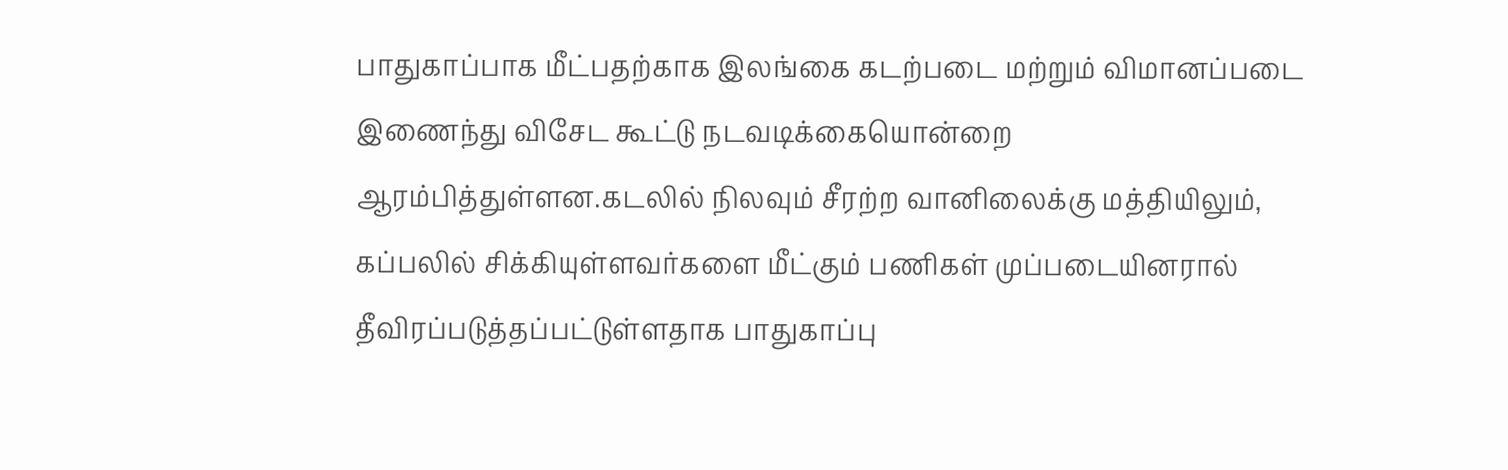பாதுகாப்பாக மீட்பதற்காக இலங்கை கடற்படை மற்றும் விமானப்படை இணைந்து விசேட கூட்டு நடவடிக்கையொன்றை ஆரம்பித்துள்ளன.கடலில் நிலவும் சீரற்ற வானிலைக்கு மத்தியிலும், கப்பலில் சிக்கியுள்ளவர்களை மீட்கும் பணிகள் முப்படையினரால் தீவிரப்படுத்தப்பட்டுள்ளதாக பாதுகாப்பு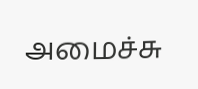அமைச்சு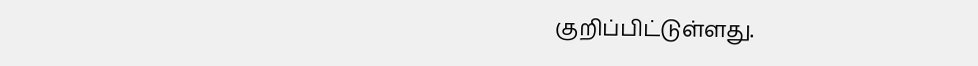குறிப்பிட்டுள்ளது.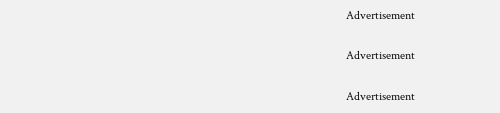Advertisement

Advertisement

Advertisement